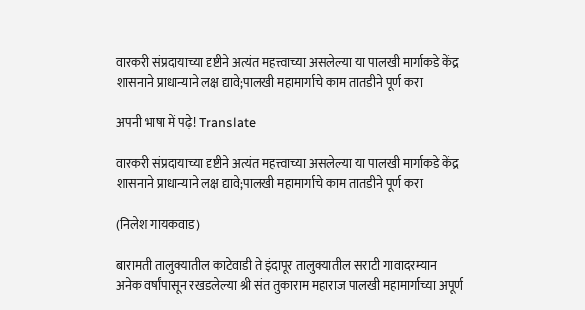वारकरी संप्रदायाच्या दृष्टीने अत्यंत महत्त्वाच्या असलेल्या या पालखी मार्गाकडे केंद्र शासनाने प्राधान्याने लक्ष द्यावे;पालखी महामार्गाचे काम तातडीने पूर्ण करा

अपनी भाषा में पढ़े! Translate

वारकरी संप्रदायाच्या दृष्टीने अत्यंत महत्त्वाच्या असलेल्या या पालखी मार्गाकडे केंद्र शासनाने प्राधान्याने लक्ष द्यावे;पालखी महामार्गाचे काम तातडीने पूर्ण करा

(निलेश गायकवाड)

बारामती तालुक्यातील काटेवाडी ते इंदापूर तालुक्यातील सराटी गावादरम्यान अनेक वर्षांपासून रखडलेल्या श्री संत तुकाराम महाराज पालखी महामार्गाच्या अपूर्ण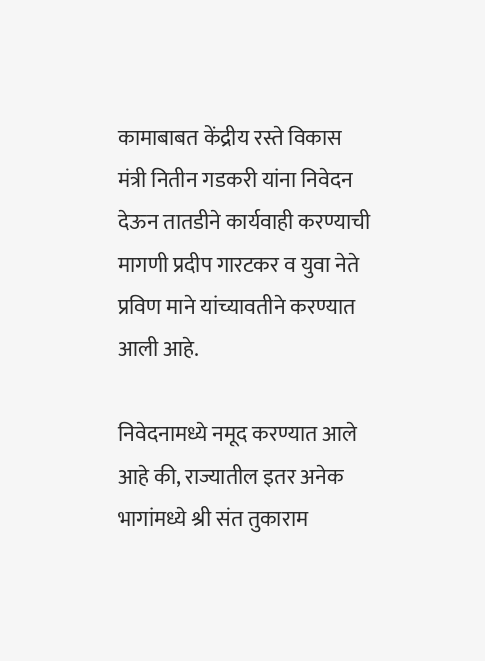कामाबाबत केंद्रीय रस्ते विकास मंत्री नितीन गडकरी यांना निवेदन देऊन तातडीने कार्यवाही करण्याची मागणी प्रदीप गारटकर व युवा नेते प्रविण माने यांच्यावतीने करण्यात आली आहे.

निवेदनामध्ये नमूद करण्यात आले आहे की, राज्यातील इतर अनेक भागांमध्ये श्री संत तुकाराम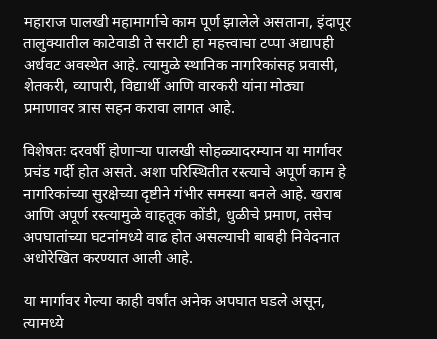महाराज पालखी महामार्गाचे काम पूर्ण झालेले असताना, इंदापूर तालुक्यातील काटेवाडी ते सराटी हा महत्त्वाचा टप्पा अद्यापही अर्धवट अवस्थेत आहे. त्यामुळे स्थानिक नागरिकांसह प्रवासी, शेतकरी, व्यापारी, विद्यार्थी आणि वारकरी यांना मोठ्या प्रमाणावर त्रास सहन करावा लागत आहे.

विशेषतः दरवर्षी होणाऱ्या पालखी सोहळ्यादरम्यान या मार्गावर प्रचंड गर्दी होत असते. अशा परिस्थितीत रस्त्याचे अपूर्ण काम हे नागरिकांच्या सुरक्षेच्या दृष्टीने गंभीर समस्या बनले आहे. खराब आणि अपूर्ण रस्त्यामुळे वाहतूक कोंडी, धुळीचे प्रमाण, तसेच अपघातांच्या घटनांमध्ये वाढ होत असल्याची बाबही निवेदनात अधोरेखित करण्यात आली आहे.

या मार्गावर गेल्या काही वर्षांत अनेक अपघात घडले असून, त्यामध्ये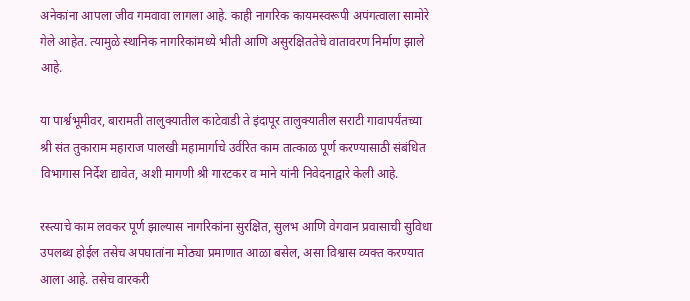अनेकांना आपला जीव गमवावा लागला आहे. काही नागरिक कायमस्वरूपी अपंगत्वाला सामोरे गेले आहेत. त्यामुळे स्थानिक नागरिकांमध्ये भीती आणि असुरक्षिततेचे वातावरण निर्माण झाले आहे.

या पार्श्वभूमीवर, बारामती तालुक्यातील काटेवाडी ते इंदापूर तालुक्यातील सराटी गावापर्यंतच्या श्री संत तुकाराम महाराज पालखी महामार्गाचे उर्वरित काम तात्काळ पूर्ण करण्यासाठी संबंधित विभागास निर्देश द्यावेत, अशी मागणी श्री गारटकर व माने यांनी निवेदनाद्वारे केली आहे.

रस्त्याचे काम लवकर पूर्ण झाल्यास नागरिकांना सुरक्षित, सुलभ आणि वेगवान प्रवासाची सुविधा उपलब्ध होईल तसेच अपघातांना मोठ्या प्रमाणात आळा बसेल, असा विश्वास व्यक्त करण्यात आला आहे. तसेच वारकरी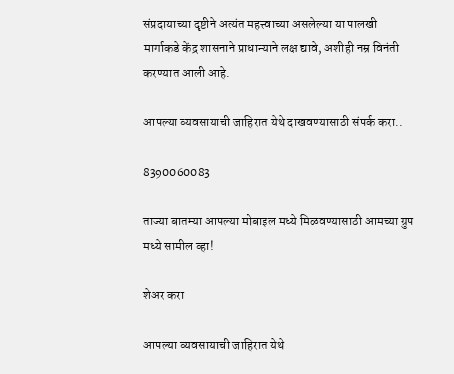संप्रदायाच्या दृष्टीने अत्यंत महत्त्वाच्या असलेल्या या पालखी मार्गाकडे केंद्र शासनाने प्राधान्याने लक्ष द्यावे, अशीही नम्र विनंती करण्यात आली आहे.

आपल्या व्यवसायाची जाहिरात येथे दाखवण्यासाठी संपर्क करा..

8390060083

ताज्या बातम्या आपल्या मोबाइल मध्ये मिळवण्यासाठी आमच्या ग्रुप मध्ये सामील व्हा!

शेअर करा

आपल्या व्यवसायाची जाहिरात येथे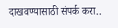दाखवण्यासाठी संपर्क करा..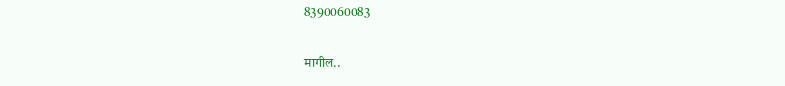8390060083

मागील..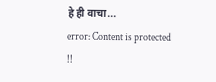हे ही वाचा...
error: Content is protected !!